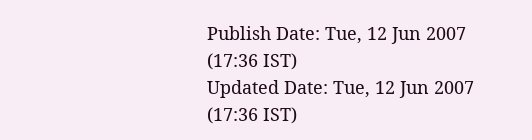Publish Date: Tue, 12 Jun 2007 (17:36 IST)
Updated Date: Tue, 12 Jun 2007 (17:36 IST)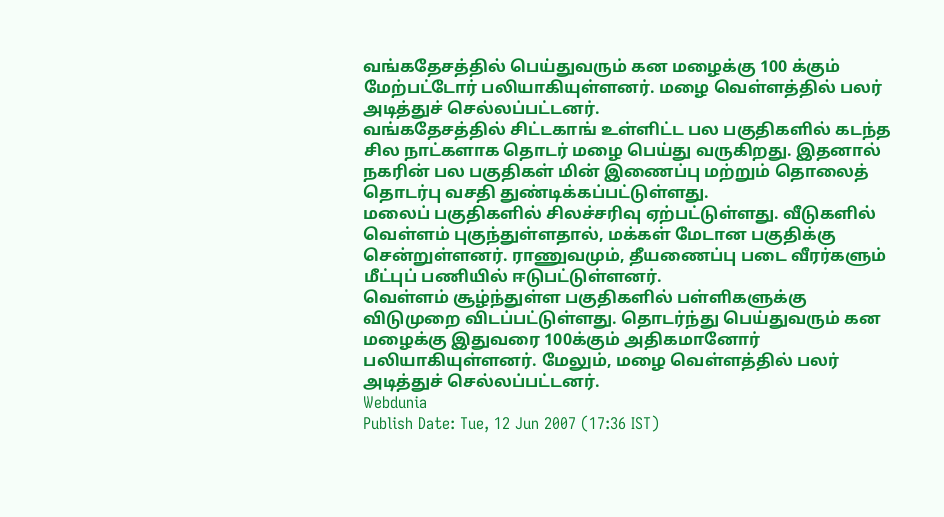வங்கதேசத்தில் பெய்துவரும் கன மழைக்கு 100 க்கும் மேற்பட்டோர் பலியாகியுள்ளனர். மழை வெள்ளத்தில் பலர் அடித்துச் செல்லப்பட்டனர்.
வங்கதேசத்தில் சிட்டகாங் உள்ளிட்ட பல பகுதிகளில் கடந்த சில நாட்களாக தொடர் மழை பெய்து வருகிறது. இதனால் நகரின் பல பகுதிகள் மின் இணைப்பு மற்றும் தொலைத் தொடர்பு வசதி துண்டிக்கப்பட்டுள்ளது.
மலைப் பகுதிகளில் சிலச்சரிவு ஏற்பட்டுள்ளது. வீடுகளில் வெள்ளம் புகுந்துள்ளதால், மக்கள் மேடான பகுதிக்கு சென்றுள்ளனர். ராணுவமும், தீயணைப்பு படை வீரர்களும் மீட்புப் பணியில் ஈடுபட்டுள்ளனர்.
வெள்ளம் சூழ்ந்துள்ள பகுதிகளில் பள்ளிகளுக்கு விடுமுறை விடப்பட்டுள்ளது. தொடர்ந்து பெய்துவரும் கன மழைக்கு இதுவரை 100க்கும் அதிகமானோர் பலியாகியுள்ளனர். மேலும், மழை வெள்ளத்தில் பலர் அடித்துச் செல்லப்பட்டனர்.
Webdunia
Publish Date: Tue, 12 Jun 2007 (17:36 IST)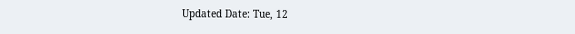Updated Date: Tue, 12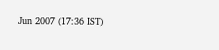Jun 2007 (17:36 IST)